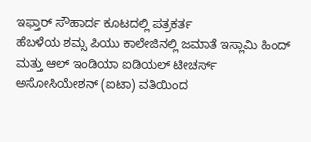ಇಫ್ತಾರ್ ಸೌಹಾರ್ದ ಕೂಟದಲ್ಲಿ ಪತ್ರಕರ್ತ
ಹೆಬಳೆಯ ಶಮ್ಸ ಪಿಯು ಕಾಲೇಜಿನಲ್ಲಿ ಜಮಾತೆ ಇಸ್ಲಾಮಿ ಹಿಂದ್ ಮತ್ತು ಆಲ್ ಇಂಡಿಯಾ ಐಡಿಯಲ್ ಟೀಚರ್ಸ್ ಅಸೋಸಿಯೇಶನ್ (ಐಟಾ) ವತಿಯಿಂದ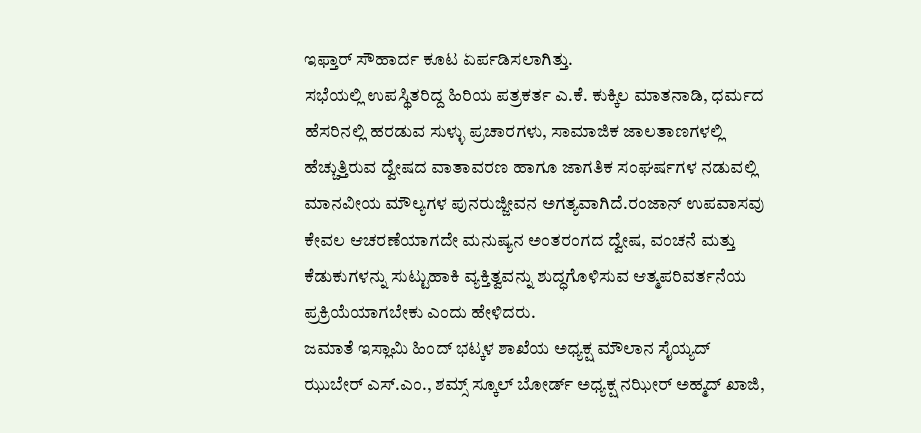ಇಫ್ತಾರ್ ಸೌಹಾರ್ದ ಕೂಟ ಏರ್ಪಡಿಸಲಾಗಿತ್ತು.
ಸಭೆಯಲ್ಲಿ ಉಪಸ್ಥಿತರಿದ್ದ ಹಿರಿಯ ಪತ್ರಕರ್ತ ಎ.ಕೆ. ಕುಕ್ಕಿಲ ಮಾತನಾಡಿ, ಧರ್ಮದ ಹೆಸರಿನಲ್ಲಿ ಹರಡುವ ಸುಳ್ಳು ಪ್ರಚಾರಗಳು, ಸಾಮಾಜಿಕ ಜಾಲತಾಣಗಳಲ್ಲಿ ಹೆಚ್ಚುತ್ತಿರುವ ದ್ವೇಷದ ವಾತಾವರಣ ಹಾಗೂ ಜಾಗತಿಕ ಸಂಘರ್ಷಗಳ ನಡುವಲ್ಲಿ ಮಾನವೀಯ ಮೌಲ್ಯಗಳ ಪುನರುಜ್ಜೀವನ ಅಗತ್ಯವಾಗಿದೆ.ರಂಜಾನ್ ಉಪವಾಸವು ಕೇವಲ ಆಚರಣೆಯಾಗದೇ ಮನುಷ್ಯನ ಅಂತರಂಗದ ದ್ವೇಷ, ವಂಚನೆ ಮತ್ತು ಕೆಡುಕುಗಳನ್ನು ಸುಟ್ಟುಹಾಕಿ ವ್ಯಕ್ತಿತ್ವವನ್ನು ಶುದ್ಧಗೊಳಿಸುವ ಆತ್ಮಪರಿವರ್ತನೆಯ ಪ್ರಕ್ರಿಯೆಯಾಗಬೇಕು ಎಂದು ಹೇಳಿದರು.
ಜಮಾತೆ ಇಸ್ಲಾಮಿ ಹಿಂದ್ ಭಟ್ಕಳ ಶಾಖೆಯ ಅಧ್ಯಕ್ಷ ಮೌಲಾನ ಸೈಯ್ಯದ್ ಝುಬೇರ್ ಎಸ್.ಎಂ., ಶಮ್ಸ್ ಸ್ಕೂಲ್ ಬೋರ್ಡ್ ಅಧ್ಯಕ್ಷ ನಝೀರ್ ಅಹ್ಮದ್ ಖಾಜಿ,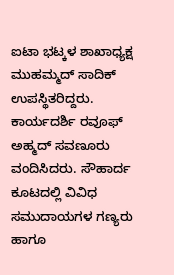ಐಟಾ ಭಟ್ಕಳ ಶಾಖಾಧ್ಯಕ್ಷ ಮುಹಮ್ಮದ್ ಸಾದಿಕ್ ಉಪಸ್ಥಿತರಿದ್ದರು. ಕಾರ್ಯದರ್ಶಿ ರವೂಫ್ ಅಹ್ಮದ್ ಸವಣೂರು ವಂದಿಸಿದರು. ಸೌಹಾರ್ದ ಕೂಟದಲ್ಲಿ ವಿವಿಧ ಸಮುದಾಯಗಳ ಗಣ್ಯರು ಹಾಗೂ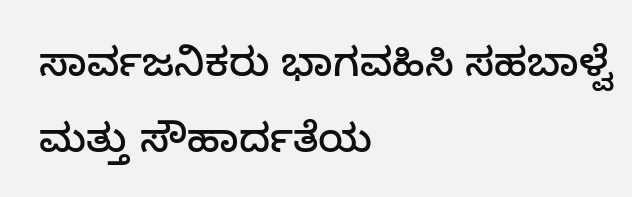ಸಾರ್ವಜನಿಕರು ಭಾಗವಹಿಸಿ ಸಹಬಾಳ್ವೆ ಮತ್ತು ಸೌಹಾರ್ದತೆಯ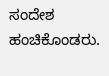ಸಂದೇಶ ಹಂಚಿಕೊಂಡರು.